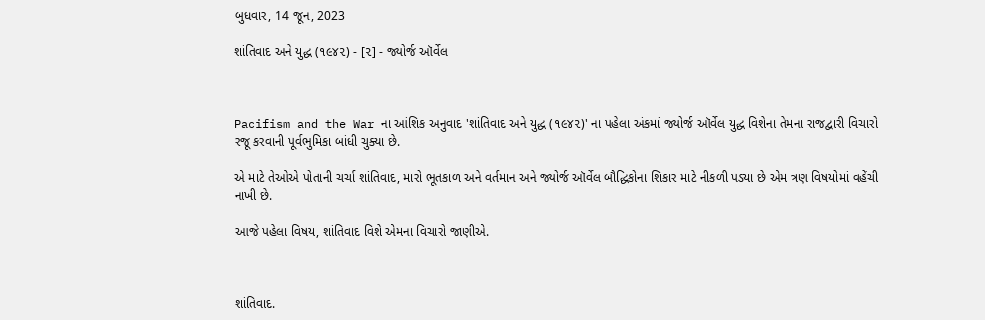બુધવાર, 14 જૂન, 2023

શાંતિવાદ અને યુદ્ધ (૧૯૪૨) - [૨] - જ્યોર્જ ઑર્વેલ



Pacifism and the War ના આંશિક અનુવાદ 'શાંતિવાદ અને યુદ્ધ (૧૯૪૨)' ના પહેલા અંકમાં જ્યોર્જ ઑર્વેલ યુદ્ધ વિશેના તેમના રાજદ્વારી વિચારો રજૂ કરવાની પૂર્વભુમિકા બાંધી ચુક્યા છે.

એ માટે તેઓએ પોતાની ચર્ચા શાંતિવાદ, મારો ભૂતકાળ અને વર્તમાન અને જ્યોર્જ ઑર્વેલ બૌદ્ધિકોના શિકાર માટે નીકળી પડ્યા છે એમ ત્રણ વિષયોમાં વહેંચી નાખી છે.

આજે પહેલા વિષય, શાંતિવાદ વિશે એમના વિચારો જાણીએ.



શાંતિવાદ.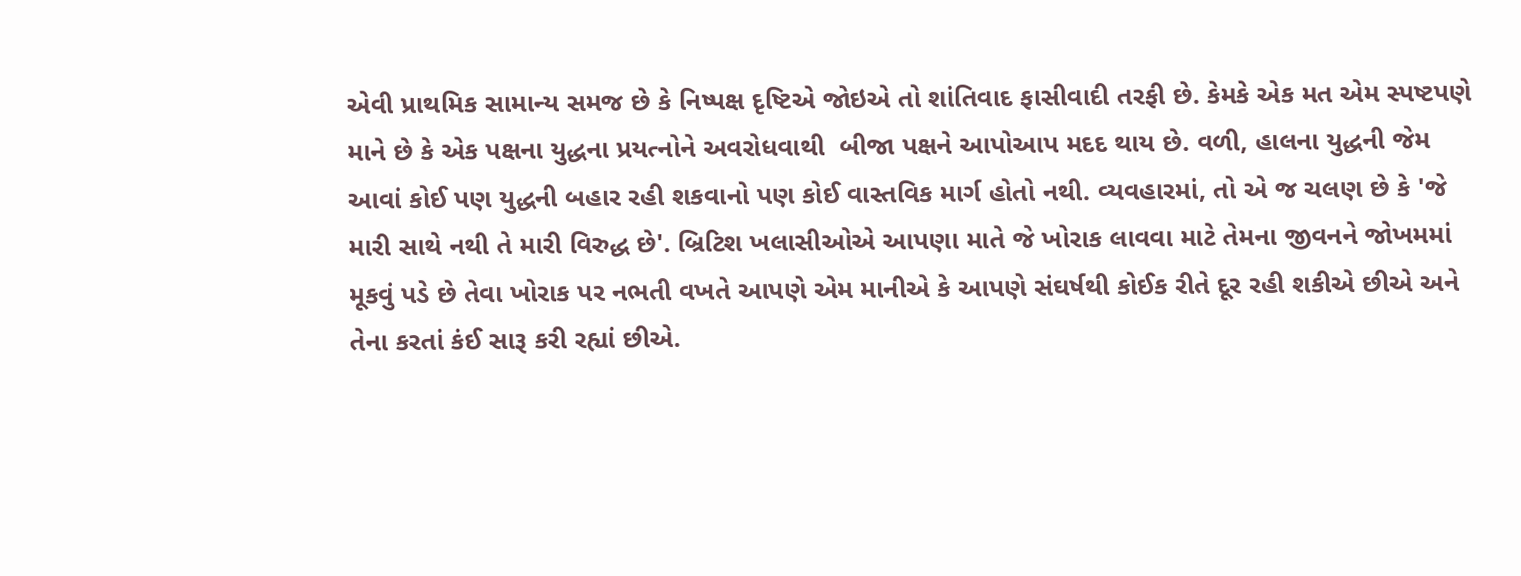એવી પ્રાથમિક સામાન્ય સમજ છે કે નિષ્પક્ષ દૃષ્ટિએ જોઇએ તો શાંતિવાદ ફાસીવાદી તરફી છે. કેમકે એક મત એમ સ્પષ્ટપણે માને છે કે એક પક્ષના યુદ્ધના પ્રયત્નોને અવરોધવાથી  બીજા પક્ષને આપોઆપ મદદ થાય છે. વળી, હાલના યુદ્ધની જેમ આવાં કોઈ પણ યુદ્ધની બહાર રહી શકવાનો પણ કોઈ વાસ્તવિક માર્ગ હોતો નથી. વ્યવહારમાં, તો એ જ ચલણ છે કે 'જે મારી સાથે નથી તે મારી વિરુદ્ધ છે'. બ્રિટિશ ખલાસીઓએ આપણા માતે જે ખોરાક લાવવા માટે તેમના જીવનને જોખમમાં મૂકવું પડે છે તેવા ખોરાક પર નભતી વખતે આપણે એમ માનીએ કે આપણે સંઘર્ષથી કોઈક રીતે દૂર રહી શકીએ છીએ અને તેના કરતાં કંઈ સારૂ કરી રહ્યાં છીએ.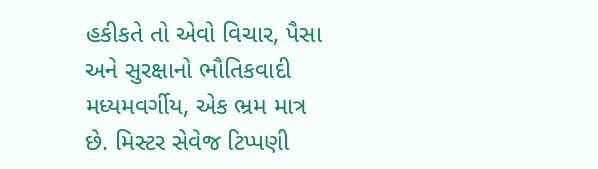હકીકતે તો એવો વિચાર, પૈસા અને સુરક્ષાનો ભૌતિકવાદી મધ્યમવર્ગીય, એક ભ્રમ માત્ર છે. મિસ્ટર સેવેજ ટિપ્પણી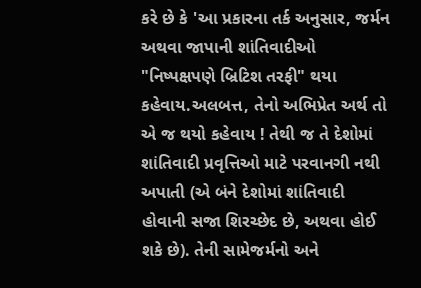કરે છે કે 'આ પ્રકારના તર્ક અનુસાર, જર્મન અથવા જાપાની શાંતિવાદીઓ "નિષ્પક્ષપણે બ્રિટિશ તરફી" થયા કહેવાય.અલબત્ત, તેનો અભિપ્રેત અર્થ તો એ જ થયો કહેવાય ! તેથી જ તે દેશોમાં શાંતિવાદી પ્રવૃત્તિઓ માટે પરવાનગી નથી અપાતી (એ બંને દેશોમાં શાંતિવાદી હોવાની સજા શિરચ્છેદ છે, અથવા હોઈ શકે છે). તેની સામેજર્મનો અને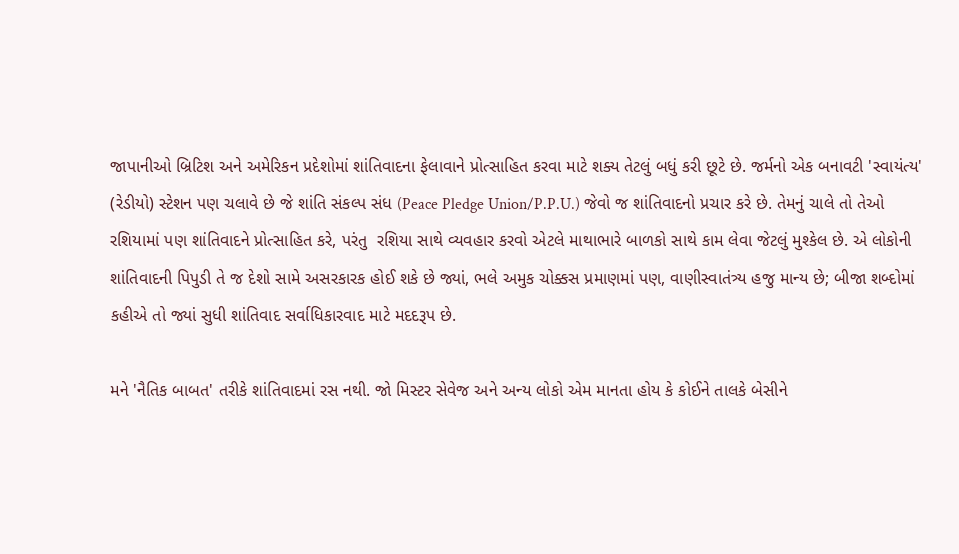જાપાનીઓ બ્રિટિશ અને અમેરિકન પ્રદેશોમાં શાંતિવાદના ફેલાવાને પ્રોત્સાહિત કરવા માટે શક્ય તેટલું બધું કરી છૂટે છે. જર્મનો એક બનાવટી 'સ્વાયંત્ય' (રેડીયો) સ્ટેશન પણ ચલાવે છે જે શાંતિ સંકલ્પ સંધ (Peace Pledge Union/P.P.U.) જેવો જ શાંતિવાદનો પ્રચાર કરે છે. તેમનું ચાલે તો તેઓ રશિયામાં પણ શાંતિવાદને પ્રોત્સાહિત કરે, પરંતુ  રશિયા સાથે વ્યવહાર કરવો એટલે માથાભારે બાળકો સાથે કામ લેવા જેટલું મુશ્કેલ છે. એ લોકોની શાંતિવાદની પિપુડી તે જ દેશો સામે અસરકારક હોઈ શકે છે જ્યાં, ભલે અમુક ચોક્કસ પ્રમાણમાં પણ, વાણીસ્વાતંત્ર્ય હજુ માન્ય છે; બીજા શબ્દોમાં કહીએ તો જ્યાં સુધી શાંતિવાદ સર્વાધિકારવાદ માટે મદદરૂપ છે.

મને 'નૈતિક બાબત' તરીકે શાંતિવાદમાં રસ નથી. જો મિસ્ટર સેવેજ અને અન્ય લોકો એમ માનતા હોય કે કોઈને તાલકે બેસીને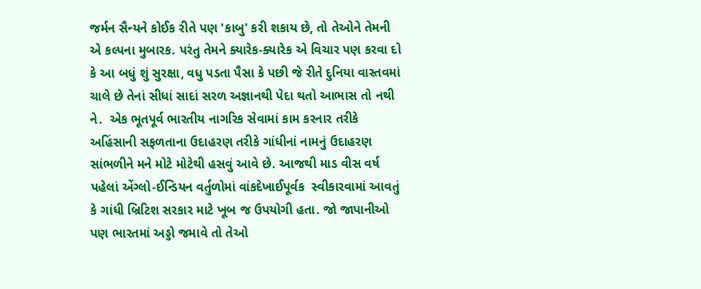જર્મન સૈન્યને કોઈક રીતે પણ 'કાબુ' કરી શકાય છે, તો તેઓને તેમની એ કલ્પના મુબારક. પરંતુ તેમને ક્યારેક-ક્યારેક એ વિચાર પણ કરવા દો કે આ બધું શું સુરક્ષા, વધુ પડતા પૈસા કે પછી જે રીતે દુનિયા વાસ્તવમાં ચાલે છે તેનાં સીધાં સાદાં સરળ અજ્ઞાનથી પેદા થતો આભાસ તો નથી ને.  એક ભૂતપૂર્વ ભારતીય નાગરિક સેવામાં કામ કરનાર તરીકે અહિંસાની સફળતાના ઉદાહરણ તરીકે ગાંધીનાં નામનું ઉદાહરણ  સાંભળીને મને મોટે મોટેથી હસવું આવે છે. આજથી માડ વીસ વર્ષ પહેલાં એંગ્લો-ઈન્ડિયન વર્તુળોમાં વાંકદેખાઈપૂર્વક  સ્વીકારવામાં આવતું કે ગાંધી બ્રિટિશ સરકાર માટે ખૂબ જ ઉપયોગી હતા. જો જાપાનીઓ પણ ભારતમાં અડ્ડો જમાવે તો તેઓ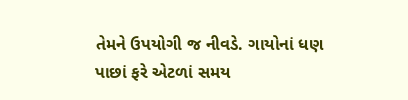તેમને ઉપયોગી જ નીવડે. ગાયોનાં ધણ પાછાં ફરે એટળાં સમય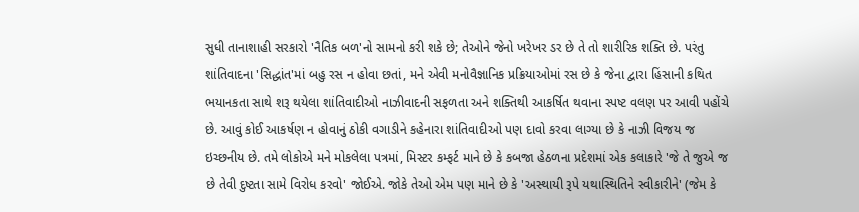સુધી તાનાશાહી સરકારો 'નૈતિક બળ'નો સામનો કરી શકે છે; તેઓને જેનો ખરેખર ડર છે તે તો શારીરિક શક્તિ છે. પરંતુ શાંતિવાદના 'સિદ્ધાંત'માં બહુ રસ ન હોવા છતાં, મને એવી મનોવૈજ્ઞાનિક પ્રક્રિયાઓમાં રસ છે કે જેના દ્વારા હિંસાની કથિત ભયાનકતા સાથે શરૂ થયેલા શાંતિવાદીઓ નાઝીવાદની સફળતા અને શક્તિથી આકર્ષિત થવાના સ્પષ્ટ વલણ પર આવી પહોંચે  છે. આવું કોઈ આકર્ષણ ન હોવાનું ઠોકી વગાડીને કહેનારા શાંતિવાદીઓ પણ દાવો કરવા લાગ્યા છે કે નાઝી વિજય જ ઇચ્છનીય છે. તમે લોકોએ મને મોકલેલા પત્રમાં, મિસ્ટર કમ્ફર્ટ માને છે કે કબજા હેઠળના પ્રદેશમાં એક કલાકારે 'જે તે જુએ જ છે તેવી દુષ્ટતા સામે વિરોધ કરવો' જોઈએ. જોકે તેઓ એમ પણ માને છે કે 'અસ્થાયી રૂપે યથાસ્થિતિને સ્વીકારીને' (જેમ કે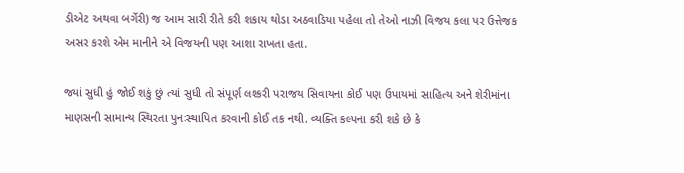ડીએટ અથવા બર્ગેરી) જ આમ સારી રીતે કરી શકાય થોડા અઠવાડિયા પહેલા તો તેઓ નાઝી વિજય કલા પર ઉત્તેજક અસર કરશે એમ માનીને એ વિજયની પણ આશા રાખતા હતા.

જ્યાં સુધી હું જોઈ શકું છું ત્યાં સુધી તો સંપૂર્ણ લશ્કરી પરાજય સિવાયના કોઈ પણ ઉપાયમાં સાહિત્ય અને શેરીમાંના માણસની સામાન્ય સ્થિરતા પુનઃસ્થાપિત કરવાની કોઈ તક નથી. વ્યક્તિ કલ્પના કરી શકે છે કે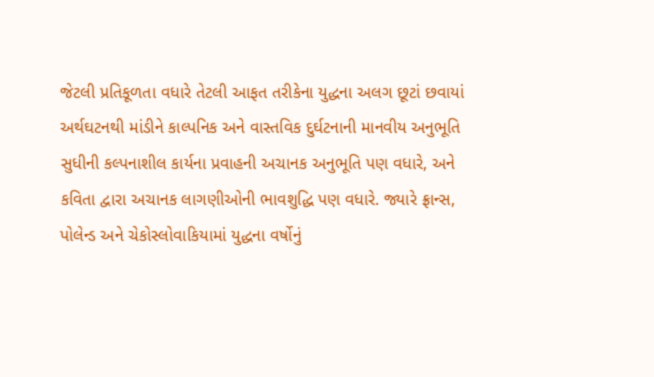જેટલી પ્રતિકૂળતા વધારે તેટલી આફત તરીકેના યુદ્ધના અલગ છૂટાં છવાયાં અર્થઘટનથી માંડીને કાલ્પનિક અને વાસ્તવિક દુર્ઘટનાની માનવીય અનુભૂતિ સુધીની કલ્પનાશીલ કાર્યના પ્રવાહની અચાનક અનુભૂતિ પણ વધારે, અને કવિતા દ્વારા અચાનક લાગણીઓની ભાવશુદ્ધિ પણ વધારે. જ્યારે ફ્રાન્સ, પોલેન્ડ અને ચેકોસ્લોવાકિયામાં યુદ્ધના વર્ષોનું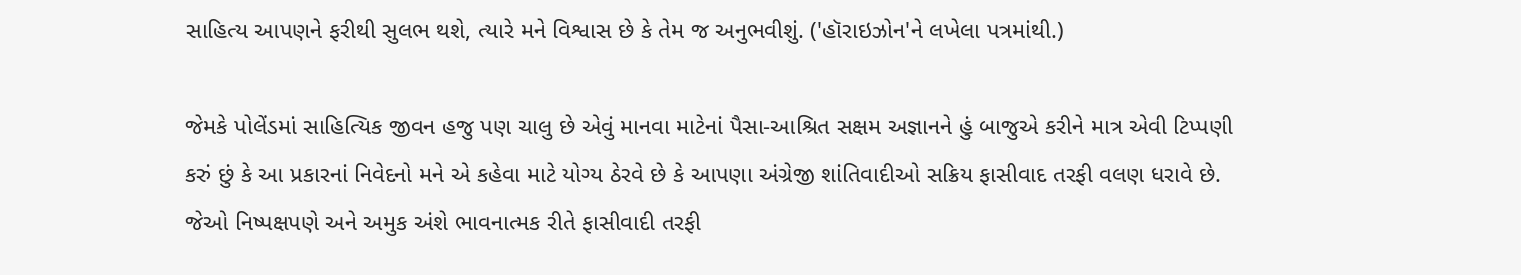સાહિત્ય આપણને ફરીથી સુલભ થશે, ત્યારે મને વિશ્વાસ છે કે તેમ જ અનુભવીશું. ('હૉરાઇઝોન'ને લખેલા પત્રમાંથી.)

જેમકે પોલેંડમાં સાહિત્યિક જીવન હજુ પણ ચાલુ છે એવું માનવા માટેનાં પૈસા-આશ્રિત સક્ષમ અજ્ઞાનને હું બાજુએ કરીને માત્ર એવી ટિપ્પણી કરું છું કે આ પ્રકારનાં નિવેદનો મને એ કહેવા માટે યોગ્ય ઠેરવે છે કે આપણા અંગ્રેજી શાંતિવાદીઓ સક્રિય ફાસીવાદ તરફી વલણ ધરાવે છે. જેઓ નિષ્પક્ષપણે અને અમુક અંશે ભાવનાત્મક રીતે ફાસીવાદી તરફી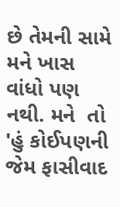છે તેમની સામે મને ખાસ વાંધો પણ નથી. મને  તો 'હું કોઈપણની જેમ ફાસીવાદ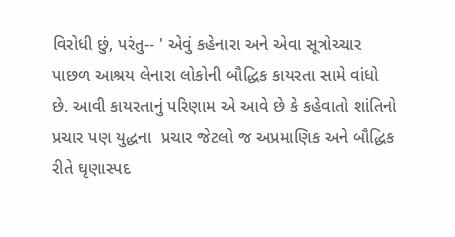વિરોધી છું, પરંતુ-- ' એવું કહેનારા અને એવા સૂત્રોચ્ચાર પાછળ આશ્રય લેનારા લોકોની બૌદ્ધિક કાયરતા સામે વાંધો છે. આવી કાયરતાનું પરિણામ એ આવે છે કે કહેવાતો શાંતિનો પ્રચાર પણ યુદ્ધના  પ્રચાર જેટલો જ અપ્રમાણિક અને બૌદ્ધિક રીતે ઘૃણાસ્પદ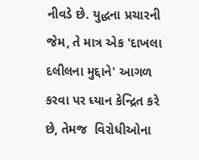નીવડે છે. યુદ્ધના પ્રચારની જેમ, તે માત્ર એક 'દાખલા દલીલના મુદ્દાને' આગળ કરવા પર ધ્યાન કેન્દ્રિત કરે છે, તેમજ  વિરોધીઓના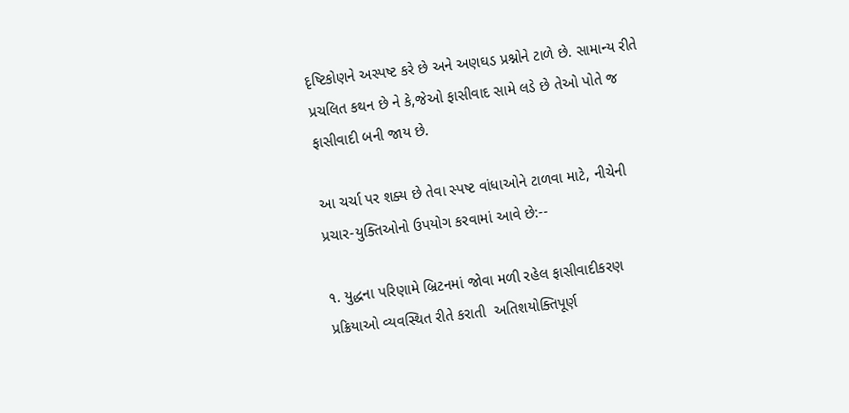દૃષ્ટિકોણને અસ્પષ્ટ કરે છે અને અણઘડ પ્રશ્નોને ટાળે છે. સામાન્ય રીતે પ્રચલિત કથન છે ને કે,જેઓ ફાસીવાદ સામે લડે છે તેઓ પોતે જ ફાસીવાદી બની જાય છે.

આ ચર્ચા પર શક્ય છે તેવા સ્પષ્ટ વાંધાઓને ટાળવા માટે, નીચેની પ્રચાર-યુક્તિઓનો ઉપયોગ કરવામાં આવે છે:--

૧. યુદ્ધના પરિણામે બ્રિટનમાં જોવા મળી રહેલ ફાસીવાદીકરણ પ્રક્રિયાઓ વ્યવસ્થિત રીતે કરાતી  અતિશયોક્તિપૂર્ણ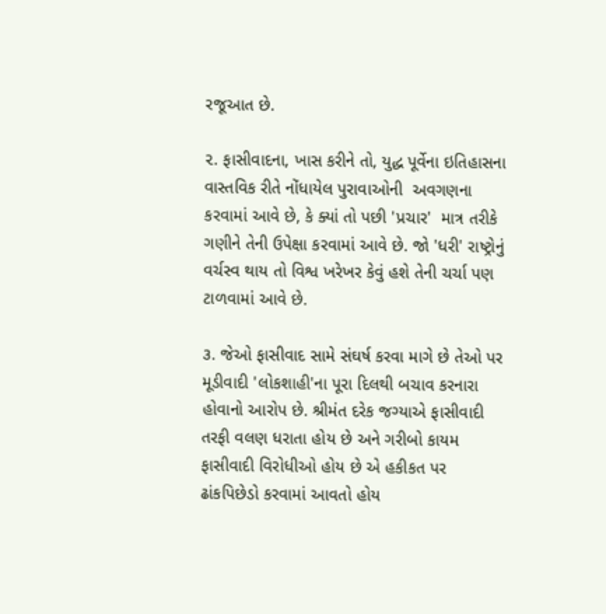રજૂઆત છે.

૨. ફાસીવાદના, ખાસ કરીને તો, યુદ્ધ પૂર્વેના ઇતિહાસના વાસ્તવિક રીતે નોંધાયેલ પુરાવાઓની  અવગણના કરવામાં આવે છે, કે ક્યાં તો પછી 'પ્રચાર'  માત્ર તરીકે ગણીને તેની ઉપેક્ષા કરવામાં આવે છે. જો 'ધરી' રાષ્ટ્રોનું વર્ચસ્વ થાય તો વિશ્વ ખરેખર કેવું હશે તેની ચર્ચા પણ ટાળવામાં આવે છે.

૩. જેઓ ફાસીવાદ સામે સંઘર્ષ કરવા માગે છે તેઓ પર મૂડીવાદી 'લોકશાહી'ના પૂરા દિલથી બચાવ કરનારા હોવાનો આરોપ છે. શ્રીમંત દરેક જગ્યાએ ફાસીવાદી તરફી વલણ ધરાતા હોય છે અને ગરીબો કાયમ ફાસીવાદી વિરોધીઓ હોય છે એ હકીકત પર ઢાંકપિછેડો કરવામાં આવતો હોય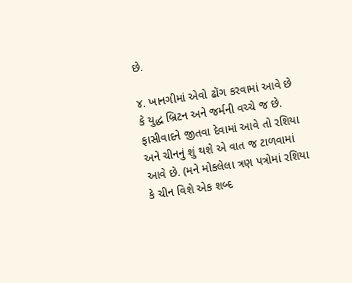છે.

૪. ખાનગીમાં એવો ઢોંગ કરવામાં આવે છે કે યુદ્ધ બ્રિટન અને જર્મની વચ્ચે જ છે. ફાસીવાદને જીતવા દેવામાં આવે તો રશિયા અને ચીનનું શું થશે એ વાત જ ટાળવામાં આવે છે. (મને મોકલેલા ત્રણ પત્રોમાં રશિયા કે ચીન વિશે એક શબ્દ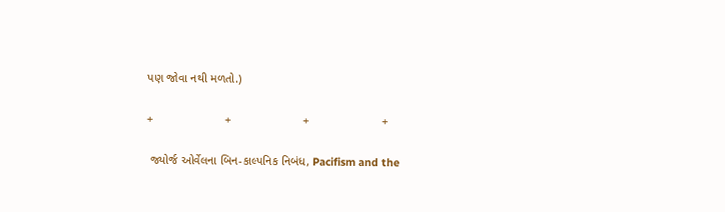પણ જોવા નથી મળતો.)

+                      +                      +                      +

 જ્યોર્જ ઓર્વેલના બિન-કાલ્પનિક નિબંધ, Pacifism and the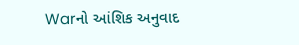Warનો આંશિક અનુવાદ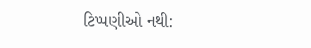ટિપ્પણીઓ નથી: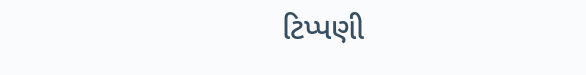ટિપ્પણી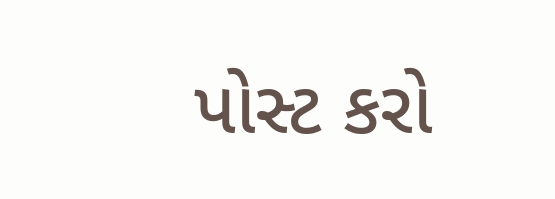પોસ્ટ કરો